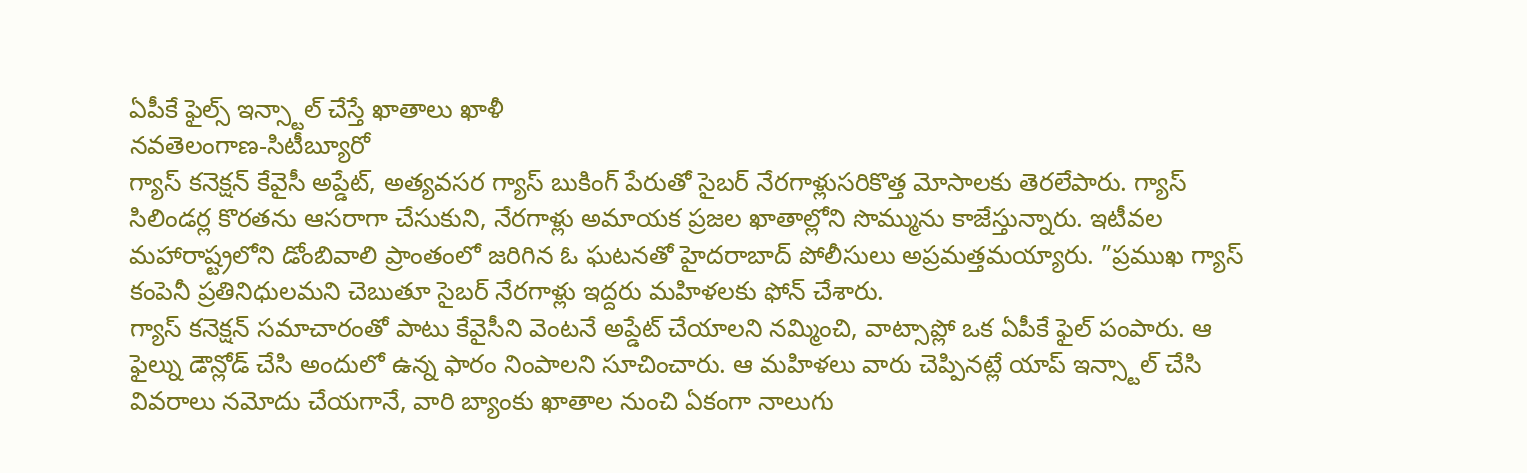ఏపీకే ఫైల్స్ ఇన్స్టాల్ చేస్తే ఖాతాలు ఖాళీ
నవతెలంగాణ-సిటీబ్యూరో
గ్యాస్ కనెక్షన్ కేవైసీ అప్డేట్, అత్యవసర గ్యాస్ బుకింగ్ పేరుతో సైబర్ నేరగాళ్లుసరికొత్త మోసాలకు తెరలేపారు. గ్యాస్ సిలిండర్ల కొరతను ఆసరాగా చేసుకుని, నేరగాళ్లు అమాయక ప్రజల ఖాతాల్లోని సొమ్మును కాజేస్తున్నారు. ఇటీవల మహారాష్ట్రలోని డోంబివాలి ప్రాంతంలో జరిగిన ఓ ఘటనతో హైదరాబాద్ పోలీసులు అప్రమత్తమయ్యారు. ”ప్రముఖ గ్యాస్ కంపెనీ ప్రతినిధులమని చెబుతూ సైబర్ నేరగాళ్లు ఇద్దరు మహిళలకు ఫోన్ చేశారు.
గ్యాస్ కనెక్షన్ సమాచారంతో పాటు కేవైసీని వెంటనే అప్డేట్ చేయాలని నమ్మించి, వాట్సాప్లో ఒక ఏపీకే ఫైల్ పంపారు. ఆ ఫైల్ను డౌన్లోడ్ చేసి అందులో ఉన్న ఫారం నింపాలని సూచించారు. ఆ మహిళలు వారు చెప్పినట్లే యాప్ ఇన్స్టాల్ చేసి వివరాలు నమోదు చేయగానే, వారి బ్యాంకు ఖాతాల నుంచి ఏకంగా నాలుగు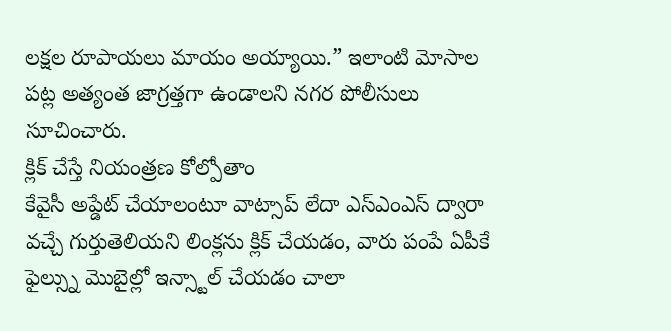లక్షల రూపాయలు మాయం అయ్యాయి.” ఇలాంటి మోసాల పట్ల అత్యంత జాగ్రత్తగా ఉండాలని నగర పోలీసులు సూచించారు.
క్లిక్ చేస్తే నియంత్రణ కోల్పోతాం
కేవైసీ అప్డేట్ చేయాలంటూ వాట్సాప్ లేదా ఎస్ఎంఎస్ ద్వారా వచ్చే గుర్తుతెలియని లింక్లను క్లిక్ చేయడం, వారు పంపే ఏపీకే ఫైల్స్ను మొబైల్లో ఇన్స్టాల్ చేయడం చాలా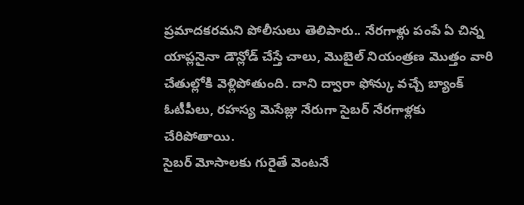ప్రమాదకరమని పోలీసులు తెలిపారు.. నేరగాళ్లు పంపే ఏ చిన్న యాప్లనైనా డౌన్లోడ్ చేస్తే చాలు, మొబైల్ నియంత్రణ మొత్తం వారి చేతుల్లోకి వెళ్లిపోతుంది. దాని ద్వారా ఫోన్కు వచ్చే బ్యాంక్ ఓటీపీలు, రహస్య మెసేజ్లు నేరుగా సైబర్ నేరగాళ్లకు చేరిపోతాయి.
సైబర్ మోసాలకు గురైతే వెంటనే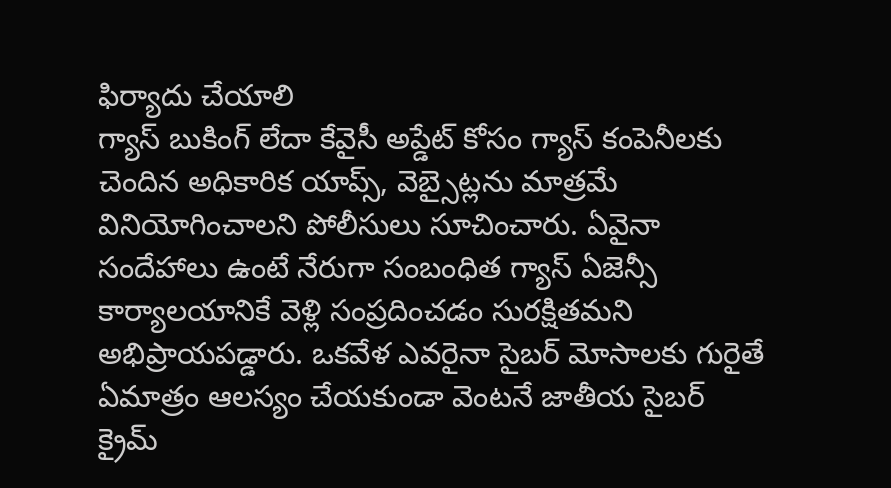ఫిర్యాదు చేయాలి
గ్యాస్ బుకింగ్ లేదా కేవైసీ అప్డేట్ కోసం గ్యాస్ కంపెనీలకు చెందిన అధికారిక యాప్స్, వెబ్సైట్లను మాత్రమే వినియోగించాలని పోలీసులు సూచించారు. ఏవైనా సందేహాలు ఉంటే నేరుగా సంబంధిత గ్యాస్ ఏజెన్సీ కార్యాలయానికే వెళ్లి సంప్రదించడం సురక్షితమని అభిప్రాయపడ్డారు. ఒకవేళ ఎవరైనా సైబర్ మోసాలకు గురైతే ఏమాత్రం ఆలస్యం చేయకుండా వెంటనే జాతీయ సైబర్ క్రైమ్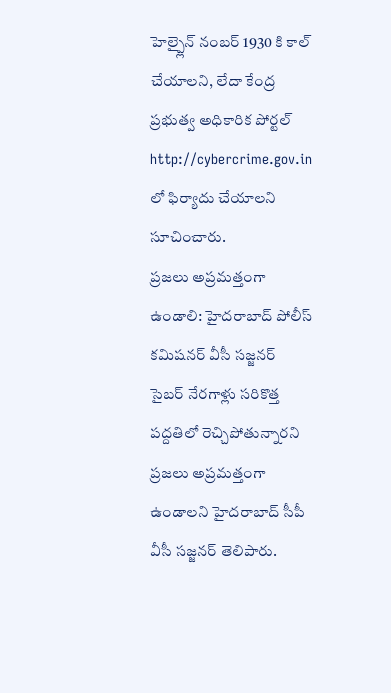హెల్ప్లైన్ నంబర్ 1930 కి కాల్ చేయాలని, లేదా కేంద్ర ప్రభుత్వ అధికారిక పోర్టల్ http://cybercrime.gov.in లో ఫిర్యాదు చేయాలని సూచించారు.
ప్రజలు అప్రమత్తంగా ఉండాలి: హైదరాబాద్ పోలీస్ కమిషనర్ వీసీ సజ్జనర్
సైబర్ నేరగాళ్లు సరికొత్త పద్దతిలో రెచ్చిపోతున్నారని ప్రజలు అప్రమత్తంగా ఉండాలని హైదరాబాద్ సీపీ వీసీ సజ్జనర్ తెలిపారు.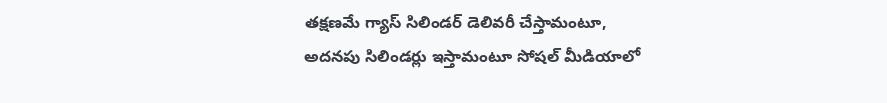తక్షణమే గ్యాస్ సిలిండర్ డెలివరీ చేస్తామంటూ, అదనపు సిలిండర్లు ఇస్తామంటూ సోషల్ మీడియాలో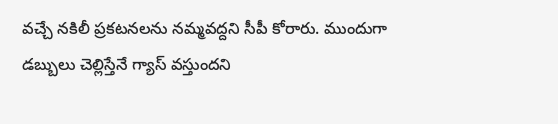వచ్చే నకిలీ ప్రకటనలను నమ్మవద్దని సీపీ కోరారు. ముందుగా డబ్బులు చెల్లిస్తేనే గ్యాస్ వస్తుందని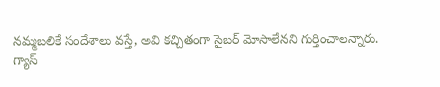నమ్మబలికే సందేశాలు వస్తే, అవి కచ్చితంగా సైబర్ మోసాలేనని గుర్తించాలన్నారు.
గ్యాస్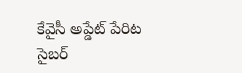కేవైసీ అప్డేట్ పేరిట సైబర్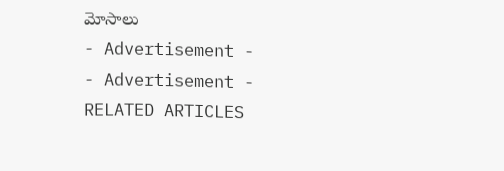మోసాలు
- Advertisement -
- Advertisement -
RELATED ARTICLES